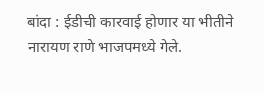बांदा : ईडीची कारवाई होणार या भीतीने नारायण राणे भाजपमध्ये गेले.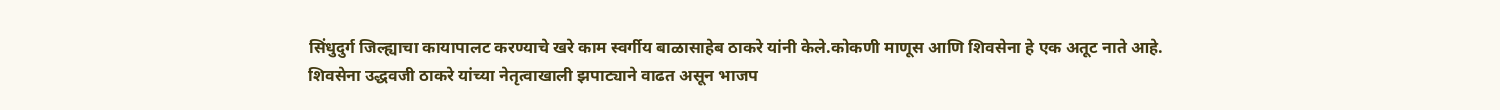सिंधुदुर्ग जिल्ह्याचा कायापालट करण्याचे खरे काम स्वर्गीय बाळासाहेब ठाकरे यांनी केले.कोकणी माणूस आणि शिवसेना हे एक अतूट नाते आहे. शिवसेना उद्धवजी ठाकरे यांच्या नेतृत्वाखाली झपाट्याने वाढत असून भाजप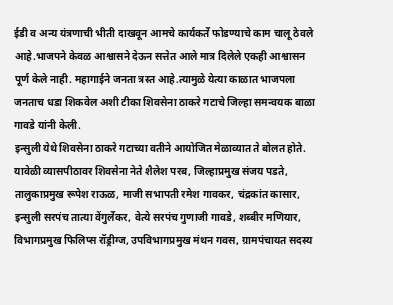ईडी व अन्य यंत्रणाची भीती दाखवून आमचे कार्यकर्ते फोडण्याचे काम चालू ठेवले आहे.भाजपने केवळ आश्वासने देऊन सत्तेत आले मात्र दिलेले एकही आश्वासन पूर्ण केले नाही. महागाईने जनता त्रस्त आहे.त्यामुळे येत्या काळात भाजपला जनताच धडा शिकवेल अशी टीका शिवसेना ठाकरे गटाचे जिल्हा समन्वयक बाळा गावडे यांनी केली.
इन्सुली येथे शिवसेना ठाकरे गटाच्या वतीने आयोजित मेळाव्यात ते बोलत होते. यावेळी व्यासपीठावर शिवसेना नेते शैलेश परब, जिल्हाप्रमुख संजय पडते, तालुकाप्रमुख रूपेश राऊळ, माजी सभापती रमेश गावकर, चंद्रकांत कासार, इन्सुली सरपंच तात्या वेंगुर्लेकर, वेत्ये सरपंच गुणाजी गावडे, शब्बीर मणियार, विभागप्रमुख फिलिप्स रॉड्रीग्ज, उपविभागप्रमुख मंथन गवस, ग्रामपंचायत सदस्य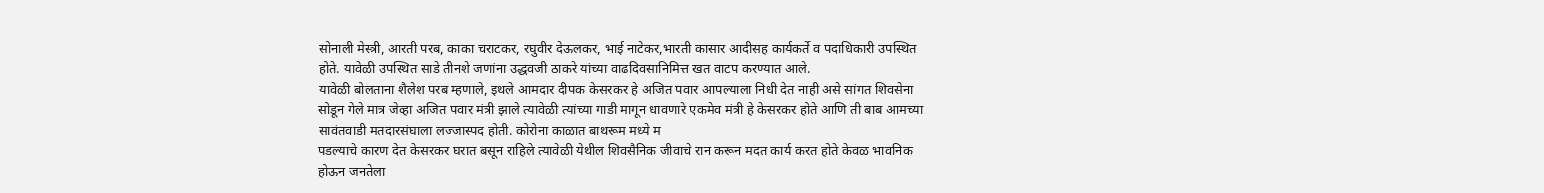सोनाली मेस्त्री, आरती परब, काका चराटकर, रघुवीर देऊलकर, भाई नाटेकर,भारती कासार आदीसह कार्यकर्ते व पदाधिकारी उपस्थित होते. यावेळी उपस्थित साडे तीनशे जणांना उद्धवजी ठाकरे यांच्या वाढदिवसानिमित्त खत वाटप करण्यात आले.
यावेळी बोलताना शैलेश परब म्हणाले, इथले आमदार दीपक केसरकर हे अजित पवार आपल्याला निधी देत नाही असे सांगत शिवसेना सोडून गेले मात्र जेव्हा अजित पवार मंत्री झाले त्यावेळी त्यांच्या गाडी मागून धावणारे एकमेव मंत्री हे केसरकर होते आणि ती बाब आमच्या सावंतवाडी मतदारसंघाला लज्जास्पद होती. कोरोना काळात बाथरूम मध्ये म
पडल्याचे कारण देत केसरकर घरात बसून राहिले त्यावेळी येथील शिवसैनिक जीवाचे रान करून मदत कार्य करत होते केवळ भावनिक होऊन जनतेला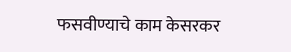फसवीण्याचे काम केसरकर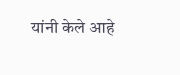यांनी केले आहे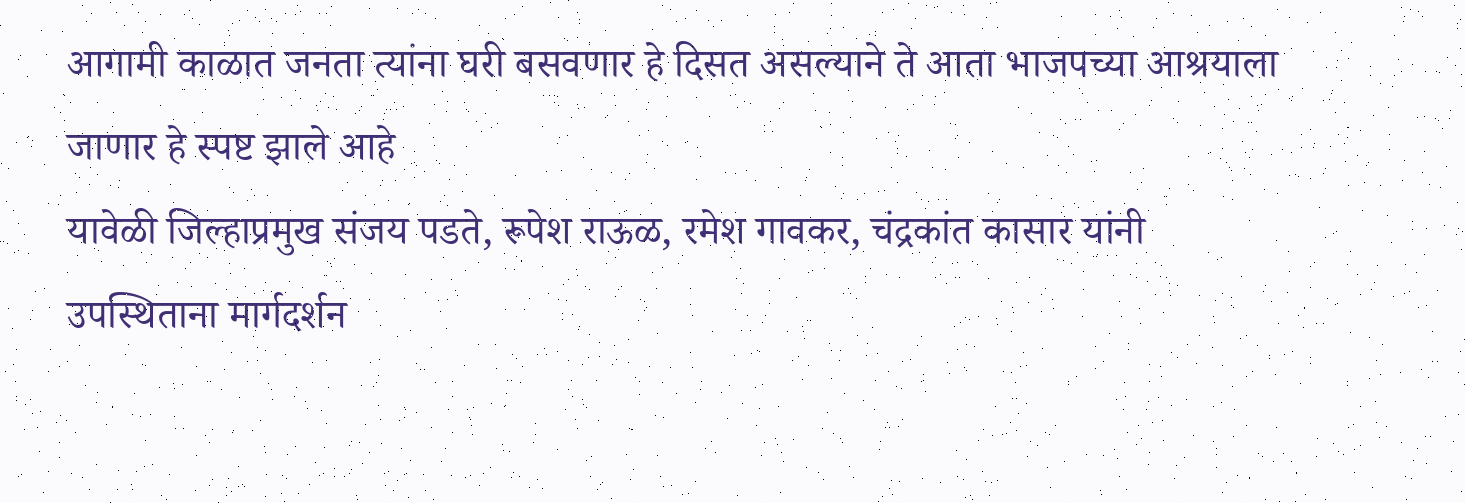आगामी काळात जनता त्यांना घरी बसवणार हे दिसत असल्याने ते आता भाजपच्या आश्रयाला जाणार हे स्पष्ट झाले आहे
यावेळी जिल्हाप्रमुख संजय पडते, रूपेश राऊळ, रमेश गावकर, चंद्रकांत कासार यांनी उपस्थिताना मार्गदर्शन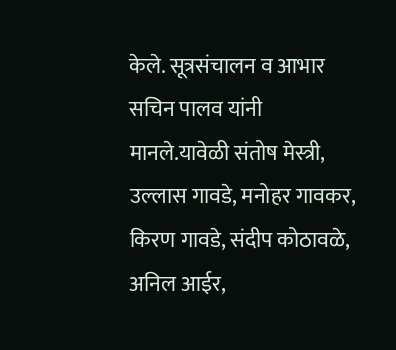केले. सूत्रसंचालन व आभार सचिन पालव यांनी मानले.यावेळी संतोष मेस्त्री, उल्लास गावडे, मनोहर गावकर, किरण गावडे, संदीप कोठावळे, अनिल आईर,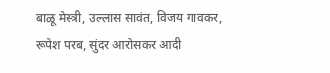बाळू मेस्त्री, उल्लास सावंत, विजय गावकर, रूपेश परब, सुंदर आरोसकर आदी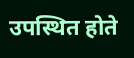उपस्थित होते